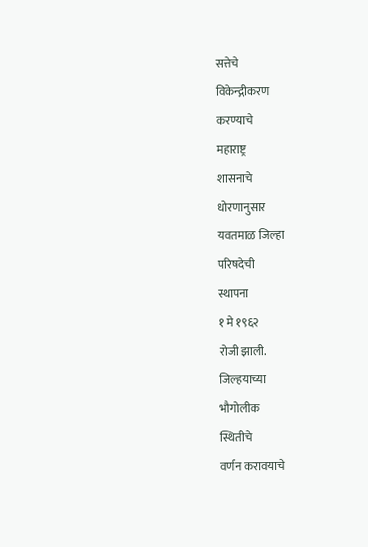सत्तेचे
विकेन्द्गीकरण
करण्याचे
महाराष्ट्र
शासनाचे
धोरणानुसार
यवतमाळ जिल्हा
परिषदेची
स्थापना
१ मे १९६२
रोजी झाली.
जिल्हयाच्या
भौगोलीक
स्थितीचे
वर्णन करावयाचे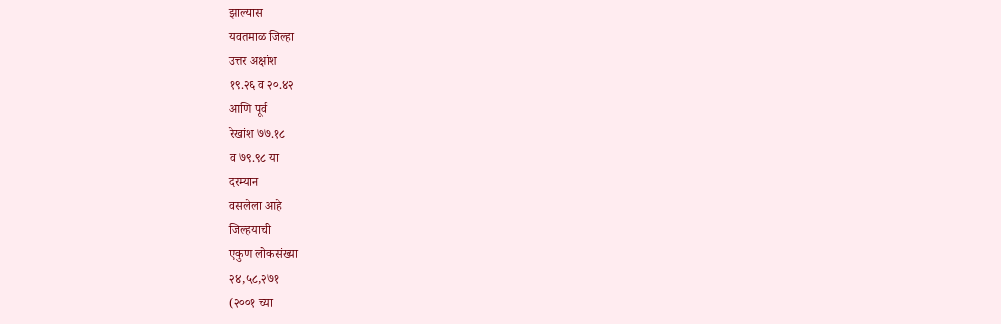झाल्यास
यवतमाळ जिल्हा
उत्तर अक्षांश
१९.२६ व २०.४२
आणि पूर्व
रेखांश ७७.१८
व ७९.९८ या
दरम्यान
वसलेला आहे
जिल्हयाची
एकुण लोकसंख्या
२४,५८,२७१
(२००१ च्या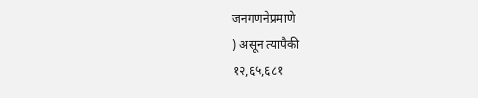जनगणनेप्रमाणे
) असून त्यापैकी
१२,६५,६८१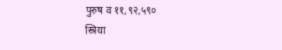पुरुष व ११,९२,५९०
स्त्रिया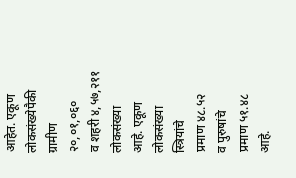आहेत. एकूण
लोकसंख्येपैकी
ग्रामीण
२०,०१,०६०
व शहरी ४,५७,२११
लोकसंख्या
आहे. एकूण
लोकसंख्या
स्त्रियांचे
प्रमाण ४८.५२
व पुरुषांचे
प्रमाण ५१.४८
आहे.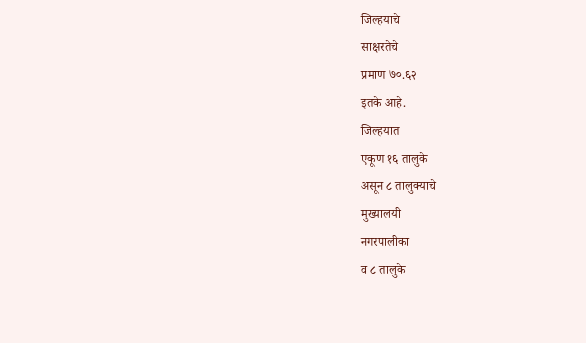जिल्हयाचे
साक्षरतेचे
प्रमाण ७०.६२
इतके आहे.
जिल्हयात
एकूण १६ तालुके
असून ८ तालुक्याचे
मुख्यालयी
नगरपालीका
व ८ तालुके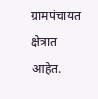ग्रामपंचायत
क्षेत्रात
आहेत.